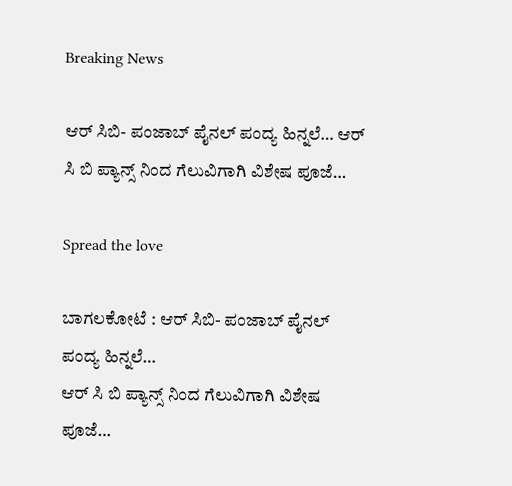Breaking News

ಆರ್ ಸಿಬಿ- ಪಂಜಾಬ್ ಪೈನಲ್ ಪಂದ್ಯ ಹಿನ್ನಲೆ… ಆರ್ ಸಿ ಬಿ ಪ್ಯಾನ್ಸ್ ನಿಂದ ಗೆಲುವಿಗಾಗಿ ವಿಶೇಷ ಪೂಜೆ…

Spread the love

ಬಾಗಲಕೋಟೆ : ಆರ್ ಸಿಬಿ- ಪಂಜಾಬ್ ಪೈನಲ್ ಪಂದ್ಯ ಹಿನ್ನಲೆ…
ಆರ್ ಸಿ ಬಿ ಪ್ಯಾನ್ಸ್ ನಿಂದ ಗೆಲುವಿಗಾಗಿ ವಿಶೇಷ ಪೂಜೆ…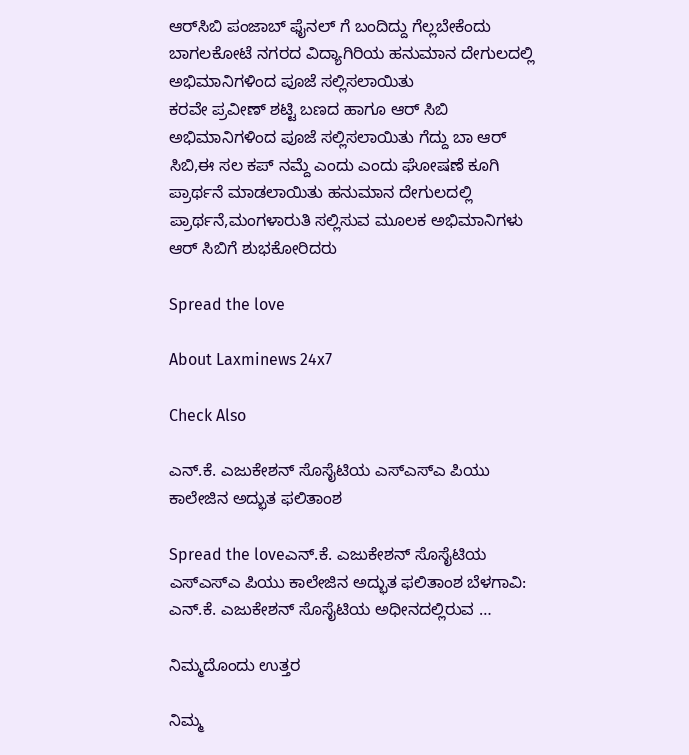ಆರ್‌ಸಿಬಿ ಪಂಜಾಬ್ ಫೈನಲ್ ಗೆ ಬಂದಿದ್ದು ಗೆಲ್ಲಬೇಕೆಂದು ಬಾಗಲಕೋಟೆ ನಗರದ ವಿದ್ಯಾಗಿರಿಯ ಹನುಮಾನ ದೇಗುಲದಲ್ಲಿ ಅಭಿಮಾನಿಗಳಿಂದ ಪೂಜೆ ಸಲ್ಲಿಸಲಾಯಿತು
ಕರವೇ ಪ್ರವೀಣ್ ಶಟ್ಟಿ ಬಣದ ಹಾಗೂ ಆರ್ ಸಿಬಿ ಅಭಿಮಾನಿಗಳಿಂದ ಪೂಜೆ ಸಲ್ಲಿಸಲಾಯಿತು ಗೆದ್ದು ಬಾ ಆರ್ ಸಿಬಿ,ಈ ಸಲ ಕಪ್ ನಮ್ದೆ ಎಂದು ಎಂದು ಘೋಷಣೆ ಕೂಗಿ ಪ್ರಾರ್ಥನೆ ಮಾಡಲಾಯಿತು ಹನುಮಾನ ದೇಗುಲದಲ್ಲಿ ಪ್ರಾರ್ಥನೆ,ಮಂಗಳಾರುತಿ ಸಲ್ಲಿಸುವ ಮೂಲಕ ಅಭಿಮಾನಿಗಳು ಆರ್ ಸಿಬಿಗೆ ಶುಭಕೋರಿದರು

Spread the love

About Laxminews 24x7

Check Also

ಎನ್.ಕೆ. ಎಜುಕೇಶನ್ ಸೊಸೈಟಿಯ ಎಸ್‌ಎಸ್‌ಎ ಪಿಯು ಕಾಲೇಜಿನ ಅದ್ಭುತ ಫಲಿತಾಂಶ

Spread the loveಎನ್.ಕೆ. ಎಜುಕೇಶನ್ ಸೊಸೈಟಿಯ ಎಸ್‌ಎಸ್‌ಎ ಪಿಯು ಕಾಲೇಜಿನ ಅದ್ಭುತ ಫಲಿತಾಂಶ ಬೆಳಗಾವಿ: ಎನ್.ಕೆ. ಎಜುಕೇಶನ್ ಸೊಸೈಟಿಯ ಅಧೀನದಲ್ಲಿರುವ …

ನಿಮ್ಮದೊಂದು ಉತ್ತರ

ನಿಮ್ಮ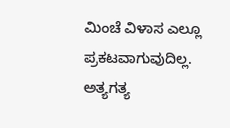ಮಿಂಚೆ ವಿಳಾಸ ಎಲ್ಲೂ ಪ್ರಕಟವಾಗುವುದಿಲ್ಲ. ಅತ್ಯಗತ್ಯ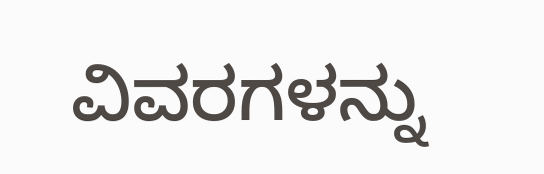ವಿವರಗಳನ್ನು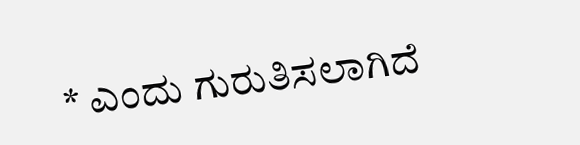* ಎಂದು ಗುರುತಿಸಲಾಗಿದೆ